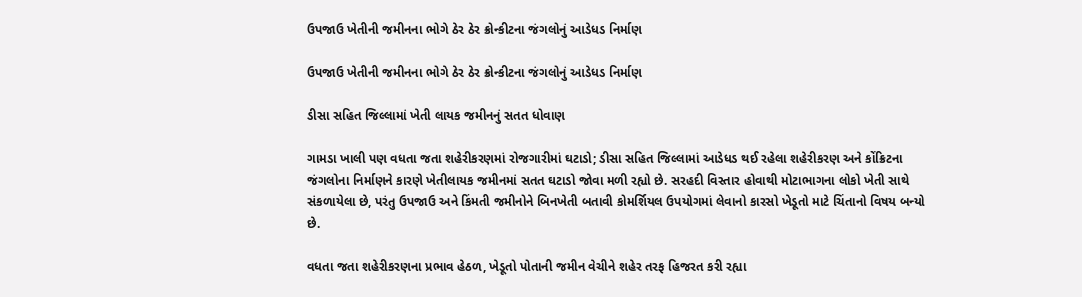ઉપજાઉ ખેતીની જમીનના ભોગે ઠેર ઠેર ક્રોન્કીટના જંગલોનું આડેધડ નિર્માણ

ઉપજાઉ ખેતીની જમીનના ભોગે ઠેર ઠેર ક્રોન્કીટના જંગલોનું આડેધડ નિર્માણ

ડીસા સહિત જિલ્લામાં ખેતી લાયક જમીનનું સતત ધોવાણ

ગામડા ખાલી પણ વધતા જતા શહેરીકરણમાં રોજગારીમાં ઘટાડો; ડીસા સહિત જિલ્લામાં આડેધડ થઈ રહેલા શહેરીકરણ અને કોંક્રિટના જંગલોના નિર્માણને કારણે ખેતીલાયક જમીનમાં સતત ઘટાડો જોવા મળી રહ્યો છે. સરહદી વિસ્તાર હોવાથી મોટાભાગના લોકો ખેતી સાથે સંકળાયેલા છે, પરંતુ ઉપજાઉ અને કિંમતી જમીનોને બિનખેતી બતાવી કોમર્શિયલ ઉપયોગમાં લેવાનો કારસો ખેડૂતો માટે ચિંતાનો વિષય બન્યો છે.

વધતા જતા શહેરીકરણના પ્રભાવ હેઠળ, ખેડૂતો પોતાની જમીન વેચીને શહેર તરફ હિજરત કરી રહ્યા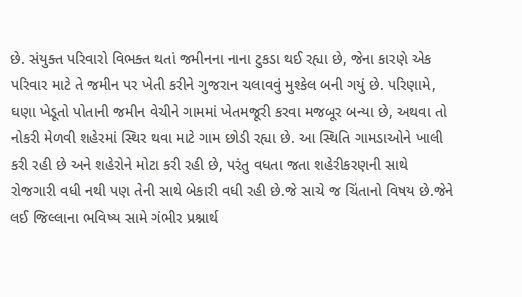છે. સંયુક્ત પરિવારો વિભક્ત થતાં જમીનના નાના ટુકડા થઈ રહ્યા છે, જેના કારણે એક પરિવાર માટે તે જમીન પર ખેતી કરીને ગુજરાન ચલાવવું મુશ્કેલ બની ગયું છે. પરિણામે, ઘણા ખેડૂતો પોતાની જમીન વેચીને ગામમાં ખેતમજૂરી કરવા મજબૂર બન્યા છે, અથવા તો નોકરી મેળવી શહેરમાં સ્થિર થવા માટે ગામ છોડી રહ્યા છે. આ સ્થિતિ ગામડાઓને ખાલી કરી રહી છે અને શહેરોને મોટા કરી રહી છે, પરંતુ વધતા જતા શહેરીકરણની સાથે રોજગારી વધી નથી પણ તેની સાથે બેકારી વધી રહી છે.જે સાચે જ ચિંતાનો વિષય છે.જેને લઈ જિલ્લાના ભવિષ્ય સામે ગંભીર પ્રશ્નાર્થ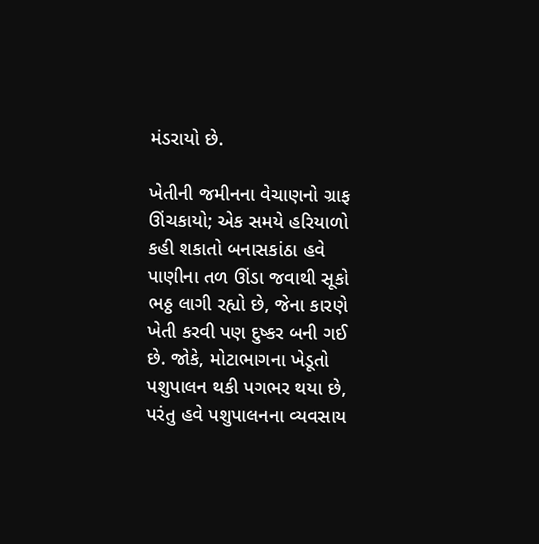મંડરાયો છે.

ખેતીની જમીનના વેચાણનો ગ્રાફ ઊંચકાયો; એક સમયે હરિયાળો કહી શકાતો બનાસકાંઠા હવે પાણીના તળ ઊંડા જવાથી સૂકો ભઠ્ઠ લાગી રહ્યો છે, જેના કારણે ખેતી કરવી પણ દુષ્કર બની ગઈ છે. જોકે, મોટાભાગના ખેડૂતો પશુપાલન થકી પગભર થયા છે, પરંતુ હવે પશુપાલનના વ્યવસાય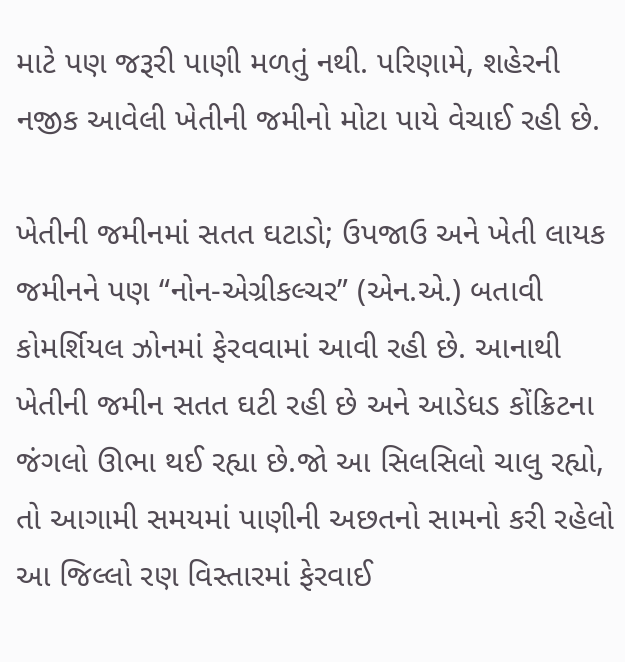માટે પણ જરૂરી પાણી મળતું નથી. પરિણામે, શહેરની નજીક આવેલી ખેતીની જમીનો મોટા પાયે વેચાઈ રહી છે.

ખેતીની જમીનમાં સતત ઘટાડો; ઉપજાઉ અને ખેતી લાયક જમીનને પણ “નોન-એગ્રીકલ્ચર” (એન.એ.) બતાવી કોમર્શિયલ ઝોનમાં ફેરવવામાં આવી રહી છે. આનાથી ખેતીની જમીન સતત ઘટી રહી છે અને આડેધડ કોંક્રિટના જંગલો ઊભા થઈ રહ્યા છે.જો આ સિલસિલો ચાલુ રહ્યો, તો આગામી સમયમાં પાણીની અછતનો સામનો કરી રહેલો આ જિલ્લો રણ વિસ્તારમાં ફેરવાઈ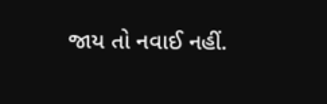જાય તો નવાઈ નહીં.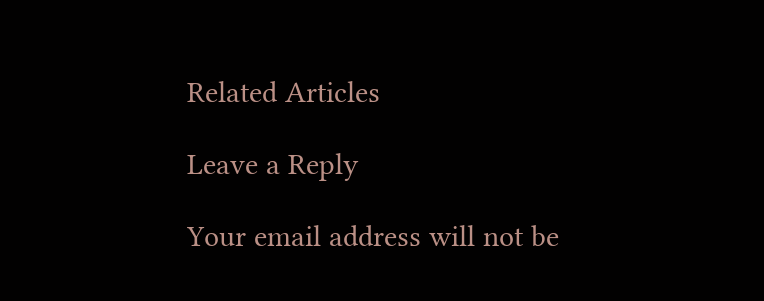Related Articles

Leave a Reply

Your email address will not be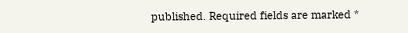published. Required fields are marked *